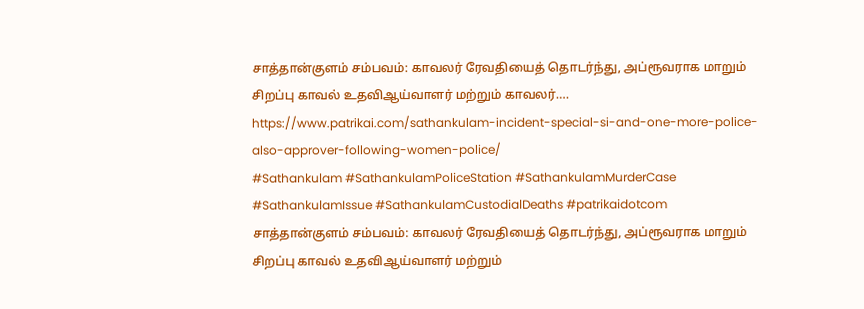சாத்தான்குளம் சம்பவம்: காவலர் ரேவதியைத் தொடர்ந்து, அப்ரூவராக மாறும் சிறப்பு காவல் உதவிஆய்வாளர் மற்றும் காவலர்….
https://www.patrikai.com/sathankulam-incident-special-si-and-one-more-police-also-approver-following-women-police/
#Sathankulam #SathankulamPoliceStation #SathankulamMurderCase #SathankulamIssue #SathankulamCustodialDeaths #patrikaidotcom
சாத்தான்குளம் சம்பவம்: காவலர் ரேவதியைத் தொடர்ந்து, அப்ரூவராக மாறும் சிறப்பு காவல் உதவிஆய்வாளர் மற்றும்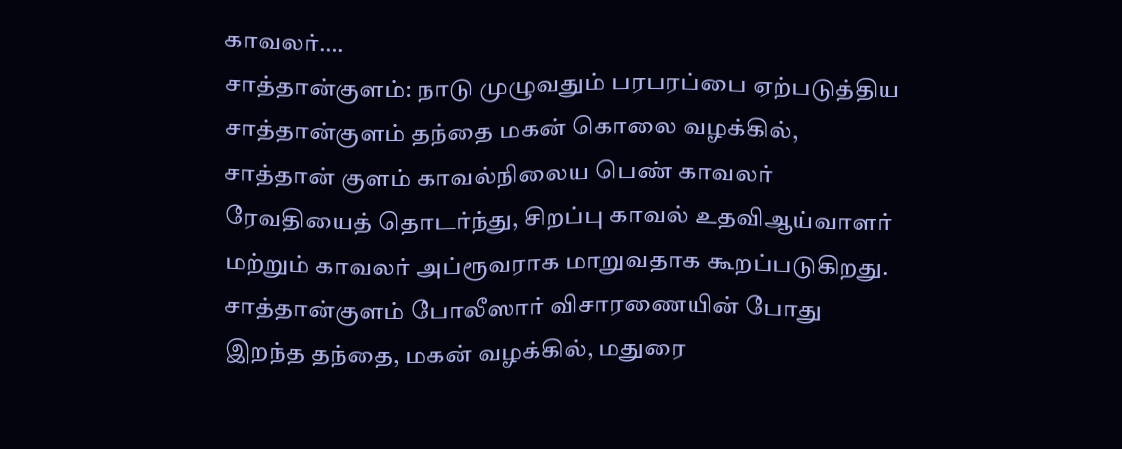காவலர்….
சாத்தான்குளம்: நாடு முழுவதும் பரபரப்பை ஏற்படுத்திய சாத்தான்குளம் தந்தை மகன் கொலை வழக்கில், சாத்தான் குளம் காவல்நிலைய பெண் காவலர் ரேவதியைத் தொடர்ந்து, சிறப்பு காவல் உதவிஆய்வாளர் மற்றும் காவலர் அப்ரூவராக மாறுவதாக கூறப்படுகிறது. சாத்தான்குளம் போலீஸார் விசாரணையின் போது இறந்த தந்தை, மகன் வழக்கில், மதுரை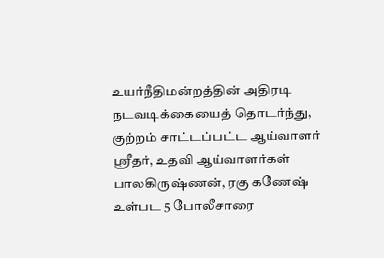உயர்நீதிமன்றத்தின் அதிரடி நடவடிக்கையைத் தொடர்ந்து, குற்றம் சாட்டப்பட்ட ஆய்வாளர் ஸ்ரீதர், உதவி ஆய்வாளர்கள் பாலகிருஷ்ணன், ரகு கணேஷ் உள்பட 5 போலீசாரை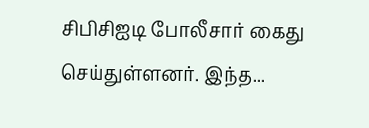சிபிசிஐடி போலீசார் கைது செய்துள்ளனர். இந்த...